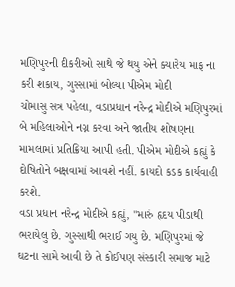મણિપુરની દીકરીઓ સાથે જે થયુ એને ક્યારેય માફ ના કરી શકાય, ગુસ્સામાં બોલ્યા પીએમ મોદી
ચોમાસુ સત્ર પહેલા, વડાપ્રધાન નરેન્દ્ર મોદીએ મણિપુરમાં બે મહિલાઓને નગ્ન કરવા અને જાતીય શોષણના મામલામાં પ્રતિક્રિયા આપી હતી. પીએમ મોદીએ કહ્યું કે દોષિતોને બક્ષવામાં આવશે નહીં. કાયદો કડક કાર્યવાહી કરશે.
વડા પ્રધાન નરેન્દ્ર મોદીએ કહ્યું, "મારું હૃદય પીડાથી ભરાયેલુ છે. ગુસ્સાથી ભરાઈ ગયુ છે. મણિપુરમાં જે ઘટના સામે આવી છે તે કોઈપણ સંસ્કારી સમાજ માટે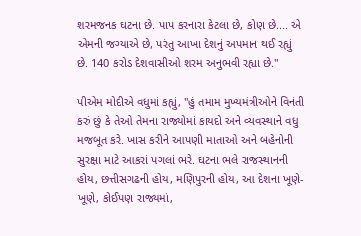શરમજનક ઘટના છે. પાપ કરનારા કેટલા છે, કોણ છે.... એ એમની જગ્યાએ છે, પરંતુ આખા દેશનું અપમાન થઈ રહ્યું છે. 140 કરોડ દેશવાસીઓ શરમ અનુભવી રહ્યા છે.''

પીએમ મોદીએ વધુમાં કહ્યું, "હું તમામ મુખ્યમંત્રીઓને વિનંતી કરું છું કે તેઓ તેમના રાજ્યોમાં કાયદો અને વ્યવસ્થાને વધુ મજબૂત કરે. ખાસ કરીને આપણી માતાઓ અને બહેનોની સુરક્ષા માટે આકરાં પગલાં ભરે. ઘટના ભલે રાજસ્થાનની હોય, છત્તીસગઢની હોય, મણિપુરની હોય, આ દેશના ખૂણે-ખૂણે, કોઈપણ રાજ્યમાં,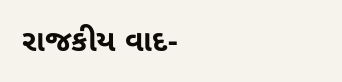રાજકીય વાદ-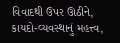વિવાદથી ઉપર ઊઠીને, કાયદો-વ્યવસ્થાનું મહત્ત્વ,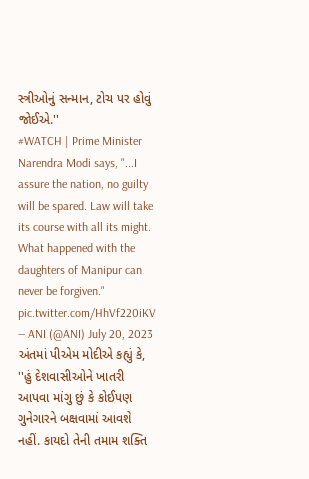સ્ત્રીઓનું સન્માન, ટોચ પર હોવું જોઈએ.''
#WATCH | Prime Minister Narendra Modi says, "...I assure the nation, no guilty will be spared. Law will take its course with all its might. What happened with the daughters of Manipur can never be forgiven." pic.twitter.com/HhVf220iKV
— ANI (@ANI) July 20, 2023
અંતમાં પીએમ મોદીએ કહ્યું કે, ''હું દેશવાસીઓને ખાતરી આપવા માંગુ છું કે કોઈપણ ગુનેગારને બક્ષવામાં આવશે નહીં. કાયદો તેની તમામ શક્તિ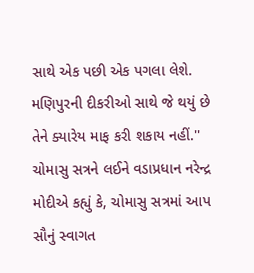સાથે એક પછી એક પગલા લેશે. મણિપુરની દીકરીઓ સાથે જે થયું છે તેને ક્યારેય માફ કરી શકાય નહીં.''
ચોમાસુ સત્રને લઈને વડાપ્રધાન નરેન્દ્ર મોદીએ કહ્યું કે, ચોમાસુ સત્રમાં આપ સૌનું સ્વાગત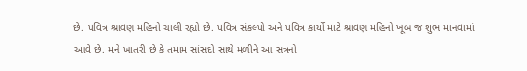છે. પવિત્ર શ્રાવણ મહિનો ચાલી રહ્યો છે. પવિત્ર સંકલ્પો અને પવિત્ર કાર્યો માટે શ્રાવણ મહિનો ખૂબ જ શુભ માનવામાં આવે છે. મને ખાતરી છે કે તમામ સાંસદો સાથે મળીને આ સત્રનો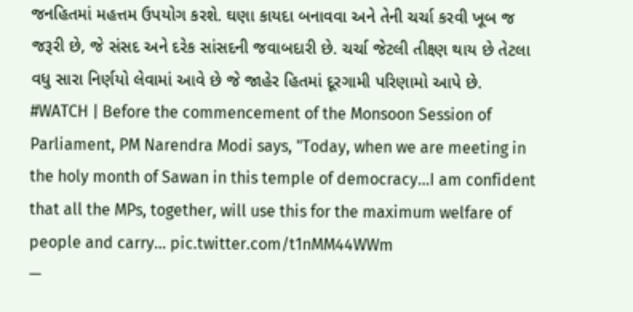જનહિતમાં મહત્તમ ઉપયોગ કરશે. ઘણા કાયદા બનાવવા અને તેની ચર્ચા કરવી ખૂબ જ જરૂરી છે, જે સંસદ અને દરેક સાંસદની જવાબદારી છે. ચર્ચા જેટલી તીક્ષ્ણ થાય છે તેટલા વધુ સારા નિર્ણયો લેવામાં આવે છે જે જાહેર હિતમાં દૂરગામી પરિણામો આપે છે.
#WATCH | Before the commencement of the Monsoon Session of Parliament, PM Narendra Modi says, "Today, when we are meeting in the holy month of Sawan in this temple of democracy...I am confident that all the MPs, together, will use this for the maximum welfare of people and carry… pic.twitter.com/t1nMM44WWm
—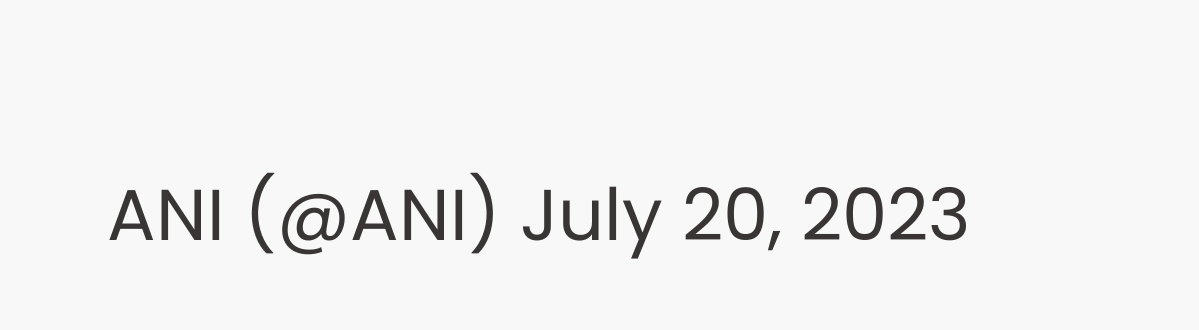ANI (@ANI) July 20, 2023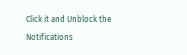Click it and Unblock the Notifications